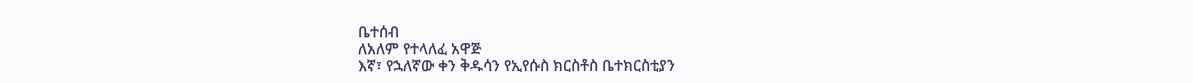ቤተሰብ
ለአለም የተላለፈ አዋጅ
እኛ፣ የኋለኛው ቀን ቅዱሳን የኢየሱስ ክርስቶስ ቤተክርስቲያን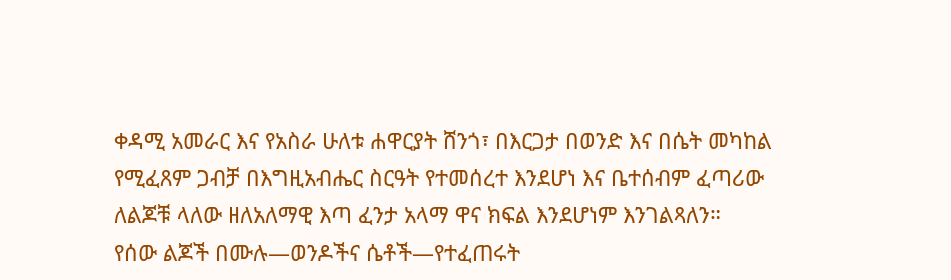ቀዳሚ አመራር እና የአስራ ሁለቱ ሐዋርያት ሸንጎ፣ በእርጋታ በወንድ እና በሴት መካከል የሚፈጸም ጋብቻ በእግዚአብሔር ስርዓት የተመሰረተ እንደሆነ እና ቤተሰብም ፈጣሪው ለልጆቹ ላለው ዘለአለማዊ እጣ ፈንታ አላማ ዋና ክፍል እንደሆነም እንገልጻለን።
የሰው ልጆች በሙሉ—ወንዶችና ሴቶች—የተፈጠሩት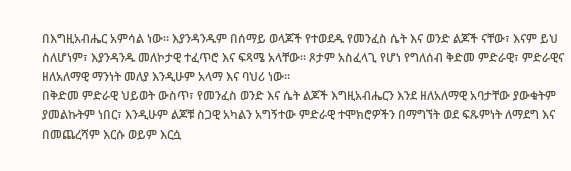በእግዚአብሔር አምሳል ነው። እያንዳንዱም በሰማይ ወላጆች የተወደዱ የመንፈስ ሴት እና ወንድ ልጆች ናቸው፣ እናም ይህ ስለሆነም፣ እያንዳንዱ መለኮታዊ ተፈጥሮ እና ፍጻሜ አላቸው። ጾታም አስፈላጊ የሆነ የግለሰብ ቅድመ ምድራዊ፣ ምድራዊና ዘለአለማዊ ማንነት መለያ እንዲሁም አላማ እና ባህሪ ነው።
በቅድመ ምድራዊ ህይወት ውስጥ፣ የመንፈስ ወንድ እና ሴት ልጆች እግዚአብሔርን እንደ ዘለአለማዊ አባታቸው ያውቁትም ያመልኩትም ነበር፣ እንዲሁም ልጆቹ ስጋዊ አካልን አግኝተው ምድራዊ ተሞክሮዎችን በማግኘት ወደ ፍጹምነት ለማደግ እና በመጨረሻም እርሱ ወይም እርሷ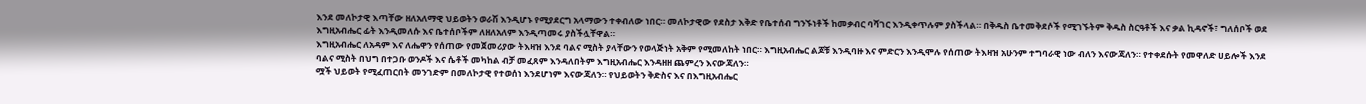እንደ መለኮታዊ እጣቸው ዘለአለማዊ ህይወትን ወራሽ እንዲሆኑ የሚያደርግ አላማውን ተቀብለው ነበር። መለኮታዊው የደስታ እቅድ የቤተሰብ ግንኙነቶች ከመቃብር ባሻገር እንዲቀጥሉም ያስችላል። በቅዱስ ቤተመቅደሶች የሚገኙትም ቅዱስ ስርዓቶች እና ቃል ኪዳኖች፣ ግለሰቦች ወደ እግዚአብሔር ፊት እንዲመለሱ እና ቤተሰቦችም ለዘለአለም እንዲጣመሩ ያስችሏቸዋል።
እግዚአብሔር ለአዳም እና ለሔዋን የሰጠው የመጀመሪያው ትእዛዝ እንደ ባልና ሚስት ያላቸውን የወላጅነት አቅም የሚመለከት ነበር። እግዚአብሔር ልጆቹ እንዲባዙ እና ምድርን እንዲሞሉ የሰጠው ትእዛዝ አሁንም ተግባራዊ ነው ብለን እናውጃለን። የተቀደሱት የመዋለድ ሀይሎች እንደ ባልና ሚስት በህግ በተጋቡ ወንዶች እና ሴቶች መካከል ብቻ መፈጸም እንዳለበትም እግዚአብሔር እንዳዘዘ ጨምረን እናውጃለን።
ሟች ህይወት የሚፈጠርበት መንገድም በመለኮታዊ የተወሰነ እንደሆነም እናውጃለን። የህይወትን ቅድስና እና በእግዚአብሔር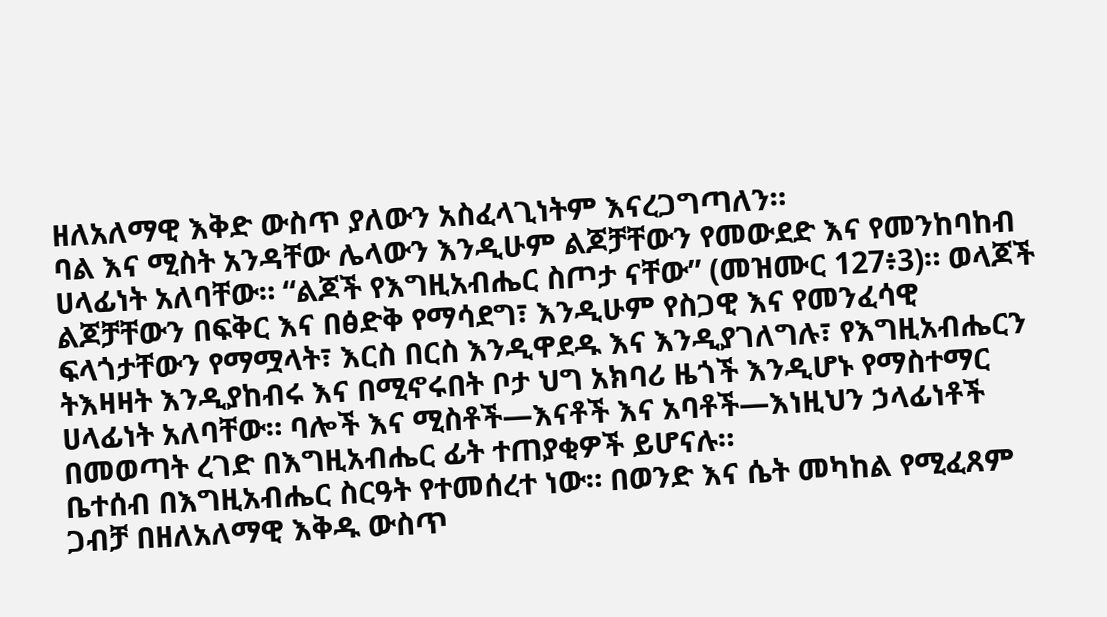ዘለአለማዊ እቅድ ውስጥ ያለውን አስፈላጊነትም እናረጋግጣለን።
ባል እና ሚስት አንዳቸው ሌላውን እንዲሁም ልጆቻቸውን የመውደድ እና የመንከባከብ ሀላፊነት አለባቸው። “ልጆች የእግዚአብሔር ስጦታ ናቸው” (መዝሙር 127፥3)። ወላጆች ልጆቻቸውን በፍቅር እና በፅድቅ የማሳደግ፣ እንዲሁም የስጋዊ እና የመንፈሳዊ ፍላጎታቸውን የማሟላት፣ እርስ በርስ እንዲዋደዱ እና እንዲያገለግሉ፣ የእግዚአብሔርን ትእዛዛት እንዲያከብሩ እና በሚኖሩበት ቦታ ህግ አክባሪ ዜጎች እንዲሆኑ የማስተማር ሀላፊነት አለባቸው። ባሎች እና ሚስቶች—እናቶች እና አባቶች—እነዚህን ኃላፊነቶች በመወጣት ረገድ በእግዚአብሔር ፊት ተጠያቂዎች ይሆናሉ።
ቤተሰብ በእግዚአብሔር ስርዓት የተመሰረተ ነው። በወንድ እና ሴት መካከል የሚፈጸም ጋብቻ በዘለአለማዊ እቅዱ ውስጥ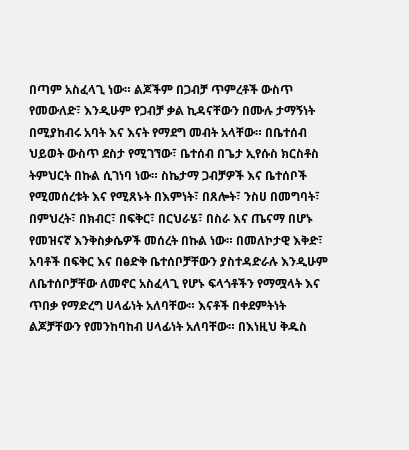በጣም አስፈላጊ ነው። ልጆችም በጋብቻ ጥምረቶች ውስጥ የመውለድ፣ እንዲሁም የጋብቻ ቃል ኪዳናቸውን በሙሉ ታማኝነት በሚያከብሩ አባት እና እናት የማደግ መብት አላቸው። በቤተሰብ ህይወት ውስጥ ደስታ የሚገኘው፣ ቤተሰብ በጌታ ኢየሱስ ክርስቶስ ትምህርት በኩል ሲገነባ ነው። ስኬታማ ጋብቻዎች እና ቤተሰቦች የሚመሰረቱት እና የሚጸኑት በእምነት፣ በጸሎት፣ ንስሀ በመግባት፣ በምህረት፣ በክብር፣ በፍቅር፣ በርህራሄ፣ በስራ እና ጤናማ በሆኑ የመዝናኛ እንቅስቃሴዎች መሰረት በኩል ነው። በመለኮታዊ እቅድ፣ አባቶች በፍቅር እና በፅድቅ ቤተሰቦቻቸውን ያስተዳድራሉ እንዲሁም ለቤተሰቦቻቸው ለመኖር አስፈላጊ የሆኑ ፍላጎቶችን የማሟላት እና ጥበቃ የማድረግ ሀላፊነት አለባቸው። እናቶች በቀደምትነት ልጆቻቸውን የመንከባከብ ሀላፊነት አለባቸው። በእነዚህ ቅዱስ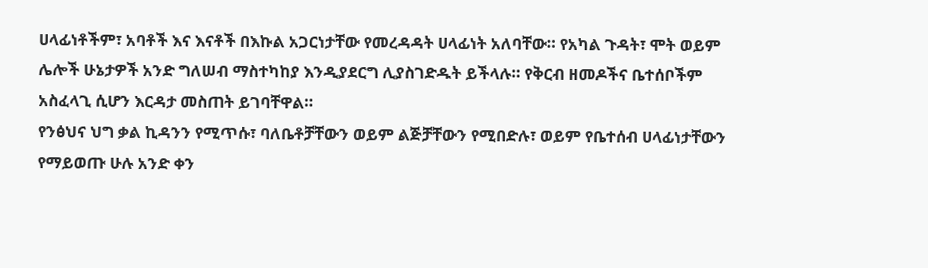ሀላፊነቶችም፣ አባቶች እና እናቶች በእኩል አጋርነታቸው የመረዳዳት ሀላፊነት አለባቸው። የአካል ጉዳት፣ ሞት ወይም ሌሎች ሁኔታዎች አንድ ግለሠብ ማስተካከያ እንዲያደርግ ሊያስገድዱት ይችላሉ። የቅርብ ዘመዶችና ቤተሰቦችም አስፈላጊ ሲሆን እርዳታ መስጠት ይገባቸዋል።
የንፅህና ህግ ቃል ኪዳንን የሚጥሱ፣ ባለቤቶቻቸውን ወይም ልጅቻቸውን የሚበድሉ፣ ወይም የቤተሰብ ሀላፊነታቸውን የማይወጡ ሁሉ አንድ ቀን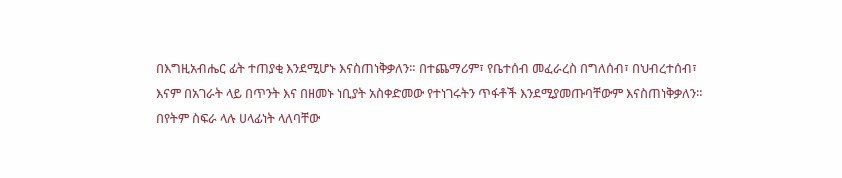በእግዚአብሔር ፊት ተጠያቂ እንደሚሆኑ እናስጠነቅቃለን። በተጨማሪም፣ የቤተሰብ መፈራረስ በግለሰብ፣ በህብረተሰብ፣ እናም በአገራት ላይ በጥንት እና በዘመኑ ነቢያት አስቀድመው የተነገሩትን ጥፋቶች እንደሚያመጡባቸውም እናስጠነቅቃለን።
በየትም ስፍራ ላሉ ሀላፊነት ላለባቸው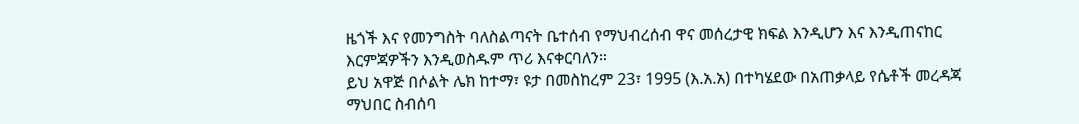ዜጎች እና የመንግስት ባለስልጣናት ቤተሰብ የማህብረሰብ ዋና መሰረታዊ ክፍል እንዲሆን እና እንዲጠናከር እርምጃዎችን እንዲወስዱም ጥሪ እናቀርባለን።
ይህ አዋጅ በሶልት ሌክ ከተማ፣ ዩታ በመስከረም 23፣ 1995 (እ.አ.አ) በተካሄደው በአጠቃላይ የሴቶች መረዳጃ ማህበር ስብሰባ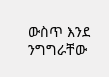ውስጥ እንደ ንግግራቸው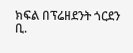ክፍል በፕሬዘደንት ጎርደን ቢ.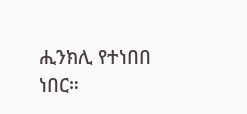ሒንክሊ የተነበበ ነበር።